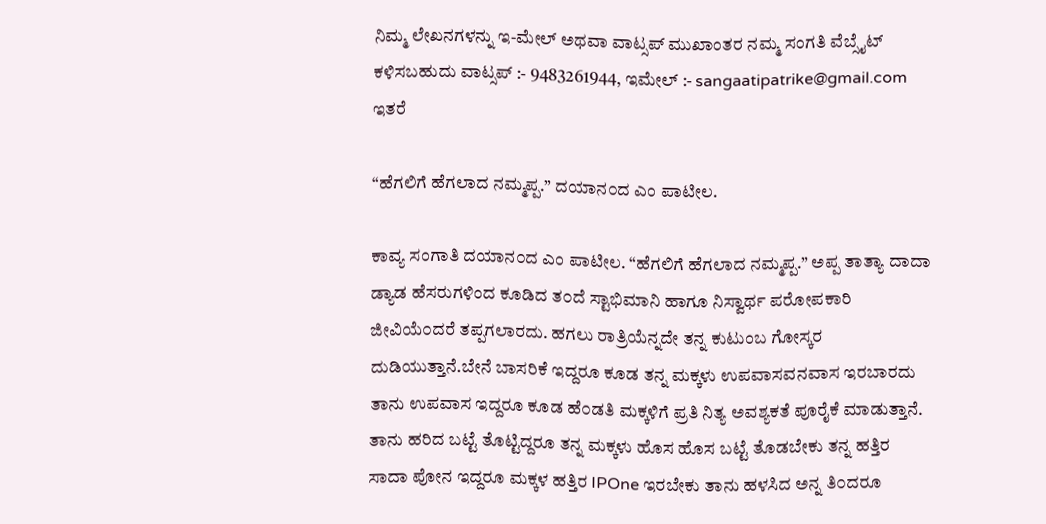ನಿಮ್ಮ ಲೇಖನಗಳನ್ನು ಇ-ಮೇಲ್ ಅಥವಾ ವಾಟ್ಸಪ್ ಮುಖಾಂತರ ನಮ್ಮ ಸಂಗತಿ ವೆಬ್ಸೈಟ್ ಕಳಿಸಬಹುದು ವಾಟ್ಸಪ್‌ :- 9483261944, ಇಮೇಲ್ :- sangaatipatrike@gmail.com
ಇತರೆ

“ಹೆಗಲಿಗೆ ಹೆಗಲಾದ ನಮ್ಮಪ್ಪ.” ದಯಾನ೦ದ ಎಂ ಪಾಟೀಲ.

ಕಾವ್ಯ ಸಂಗಾತಿ ದಯಾನ೦ದ ಎಂ ಪಾಟೀಲ. “ಹೆಗಲಿಗೆ ಹೆಗಲಾದ ನಮ್ಮಪ್ಪ.” ಅಪ್ಪ ತಾತ್ಯಾ ದಾದಾ ಡ್ಯಾಡ ಹೆಸರುಗಳಿಂದ ಕೂಡಿದ ತ೦ದೆ ಸ್ಟಾಭಿಮಾನಿ ಹಾಗೂ ನಿಸ್ವಾರ್ಥ ಪರೋಪಕಾರಿ ಜೀವಿಯೆ೦ದರೆ ತಪ್ಪಗಲಾರದು. ಹಗಲು ರಾತ್ರಿಯೆನ್ನದೇ ತನ್ನ ಕುಟುಂಬ ಗೋಸ್ಕರ ದುಡಿಯುತ್ತಾನೆ.ಬೇನೆ ಬಾಸರಿಕೆ ಇದ್ದರೂ ಕೂಡ ತನ್ನ ಮಕ್ಕಳು ಉಪವಾಸವನವಾಸ ಇರಬಾರದು ತಾನು ಉಪವಾಸ ಇದ್ದರೂ ಕೂಡ ಹೆ೦ಡತಿ ಮಕ್ಕಳಿಗೆ ಪ್ರತಿ ನಿತ್ಯ ಅವಶ್ಯಕತೆ ಪೂರೈಕೆ ಮಾಡುತ್ತಾನೆ. ತಾನು ಹರಿದ ಬಟ್ಟೆ ತೊಟ್ಟಿದ್ದರೂ ತನ್ನ ಮಕ್ಕಳು ಹೊಸ ಹೊಸ ಬಟ್ಟೆ ತೊಡಬೇಕು ತನ್ನ ಹತ್ತಿರ ಸಾದಾ ಪೋನ ಇದ್ದರೂ ಮಕ್ಕಳ ಹತ್ತಿರ IPOne ಇರಬೇಕು ತಾನು ಹಳಸಿದ ಅನ್ನ ತಿ೦ದರೂ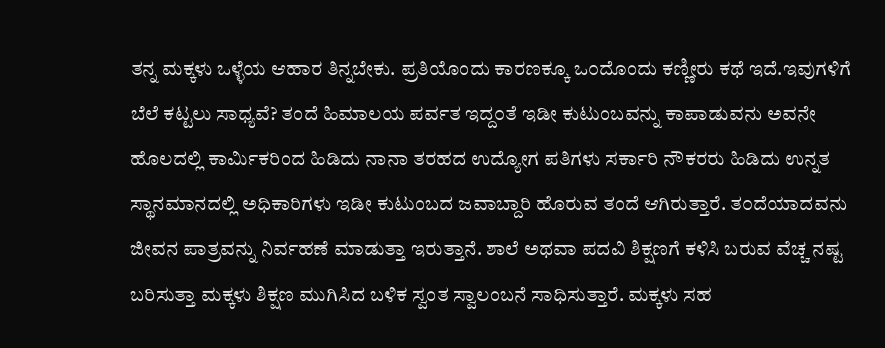ತನ್ನ ಮಕ್ಕಳು ಒಳ್ಳೆಯ ಆಹಾರ ತಿನ್ನಬೇಕು. ಪ್ರತಿಯೊಂದು ಕಾರಣಕ್ಕೂ ಒ೦ದೊಂದು ಕಣ್ಣೀರು ಕಥೆ ಇದೆ.ಇವುಗಳಿಗೆ ಬೆಲೆ ಕಟ್ಟಲು ಸಾಧ್ಯವೆ? ತಂದೆ ಹಿಮಾಲಯ ಪರ್ವತ ಇದ್ದ೦ತೆ ಇಡೀ ಕುಟುಂಬವನ್ನು ಕಾಪಾಡುವನು ಅವನೇ ಹೊಲದಲ್ಲಿ ಕಾರ್ಮಿಕರಿಂದ ಹಿಡಿದು ನಾನಾ ತರಹದ ಉದ್ಯೋಗ ಪತಿಗಳು ಸರ್ಕಾರಿ ನೌಕರರು ಹಿಡಿದು ಉನ್ನತ ಸ್ಥಾನಮಾನದಲ್ಲಿ ಅಧಿಕಾರಿಗಳು ಇಡೀ ಕುಟುಂಬದ ಜವಾಬ್ದಾರಿ ಹೊರುವ ತಂದೆ ಆಗಿರುತ್ತಾರೆ. ತ೦ದೆಯಾದವನು ಜೀವನ ಪಾತ್ರವನ್ನು ನಿರ್ವಹಣೆ ಮಾಡುತ್ತಾ ಇರುತ್ತಾನೆ. ಶಾಲೆ ಅಥವಾ ಪದವಿ ಶಿಕ್ಷಣಗೆ ಕಳಿಸಿ ಬರುವ ವೆಚ್ಚ ನಷ್ಟ ಬರಿಸುತ್ತಾ ಮಕ್ಕಳು ಶಿಕ್ಷಣ ಮುಗಿಸಿದ ಬಳಿಕ ಸ್ವಂತ ಸ್ವಾಲಂಬನೆ ಸಾಧಿಸುತ್ತಾರೆ. ಮಕ್ಕಳು ಸಹ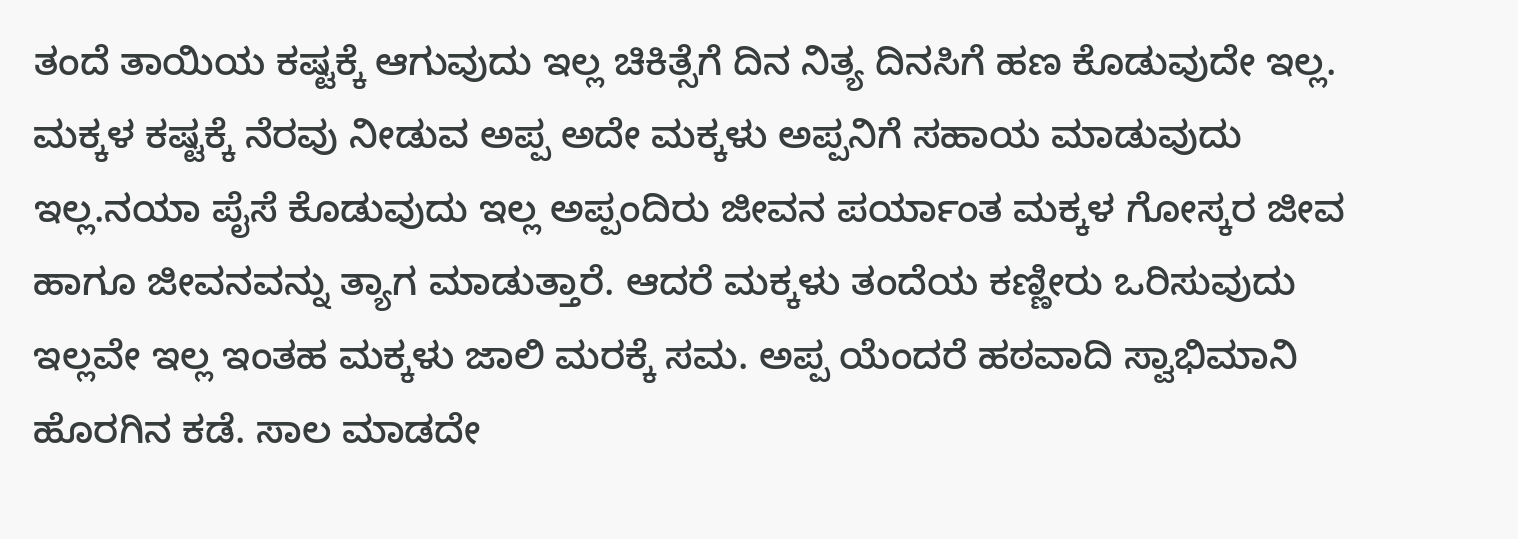ತಂದೆ ತಾಯಿಯ ಕಷ್ಟಕ್ಕೆ ಆಗುವುದು ಇಲ್ಲ ಚಿಕಿತ್ಸೆಗೆ ದಿನ ನಿತ್ಯ ದಿನಸಿಗೆ ಹಣ ಕೊಡುವುದೇ ಇಲ್ಲ. ಮಕ್ಕಳ ಕಷ್ಟಕ್ಕೆ ನೆರವು ನೀಡುವ ಅಪ್ಪ ಅದೇ ಮಕ್ಕಳು ಅಪ್ಪನಿಗೆ ಸಹಾಯ ಮಾಡುವುದು ಇಲ್ಲ.ನಯಾ ಪೈಸೆ ಕೊಡುವುದು ಇಲ್ಲ ಅಪ್ಪಂದಿರು ಜೀವನ ಪರ್ಯಾಂತ ಮಕ್ಕಳ ಗೋಸ್ಕರ ಜೀವ ಹಾಗೂ ಜೀವನವನ್ನು ತ್ಯಾಗ ಮಾಡುತ್ತಾರೆ. ಆದರೆ ಮಕ್ಕಳು ತಂದೆಯ ಕಣ್ಣೀರು ಒರಿಸುವುದು ಇಲ್ಲವೇ ಇಲ್ಲ ಇಂತಹ ಮಕ್ಕಳು ಜಾಲಿ ಮರಕ್ಕೆ ಸಮ. ಅಪ್ಪ ಯೆಂದರೆ ಹಠವಾದಿ ಸ್ವಾಭಿಮಾನಿ ಹೊರಗಿನ ಕಡೆ. ಸಾಲ ಮಾಡದೇ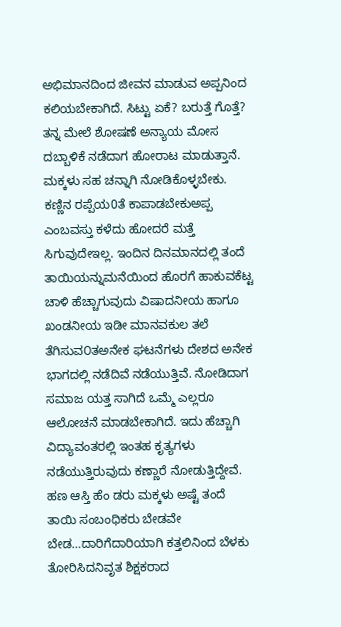ಅಭಿಮಾನದಿಂದ ಜೀವನ ಮಾಡುವ ಅಪ್ಪನಿಂದ ಕಲಿಯಬೇಕಾಗಿದೆ. ಸಿಟ್ಟು ಏಕೆ? ಬರುತ್ತೆ ಗೊತ್ತೆ? ತನ್ನ ಮೇಲೆ ಶೋಷಣೆ ಅನ್ಯಾಯ ಮೋಸ ದಬ್ಬಾಳಿಕೆ ನಡೆದಾಗ ಹೋರಾಟ ಮಾಡುತ್ತಾನೆ. ಮಕ್ಕಳು ಸಹ ಚನ್ನಾಗಿ ನೋಡಿಕೊಳ್ಳಬೇಕು. ಕಣ್ಣಿನ ರಪ್ಪೆಯ0ತೆ ಕಾಪಾಡಬೇಕುಅಪ್ಪ ಎಂಬವಸ್ತು ಕಳೆದು ಹೋದರೆ ಮತ್ತೆ ಸಿಗುವುದೇಇಲ್ಲ. ಇಂದಿನ ದಿನಮಾನದಲ್ಲಿ ತಂದೆ ತಾಯಿಯನ್ನುಮನೆಯಿಂದ ಹೊರಗೆ ಹಾಕುವಕೆಟ್ಟ ಚಾಳಿ ಹೆಚ್ಚಾಗುವುದು ವಿಷಾದನೀಯ ಹಾಗೂ ಖಂಡನೀಯ ಇಡೀ ಮಾನವಕುಲ ತಲೆ ತೆಗಿಸುವ೦ತಅನೇಕ ಘಟನೆಗಳು ದೇಶದ ಅನೇಕ ಭಾಗದಲ್ಲಿ ನಡೆದಿವೆ ನಡೆಯುತ್ತಿವೆ. ನೋಡಿದಾಗ ಸಮಾಜ ಯತ್ತ ಸಾಗಿದೆ ಒಮ್ಮೆ ಎಲ್ಲರೂ ಆಲೋಚನೆ ಮಾಡಬೇಕಾಗಿದೆ. ಇದು ಹೆಚ್ಚಾಗಿ ವಿದ್ಯಾವಂತರಲ್ಲಿ ಇಂತಹ ಕೃತ್ಯಗಳು ನಡೆಯುತ್ತಿರುವುದು ಕಣ್ಣಾರೆ ನೋಡುತ್ತಿದ್ದೇವೆ. ಹಣ ಆಸ್ತಿ ಹೆಂ ಡರು ಮಕ್ಕಳು ಅಷ್ಟೆ ತಂದೆ ತಾಯಿ ಸಂಬಂಧಿಕರು ಬೇಡವೇ ಬೇಡ…ದಾರಿಗೆದಾರಿಯಾಗಿ ಕತ್ತಲಿನಿಂದ ಬೆಳಕು ತೋರಿಸಿದನಿವೃತ ಶಿಕ್ಷಕರಾದ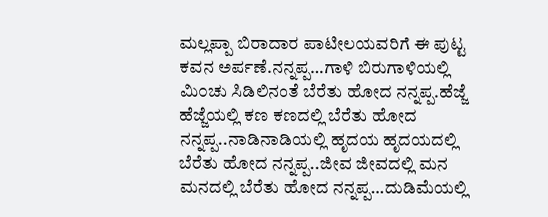ಮಲ್ಲಪ್ಪಾ ಬಿರಾದಾರ ಪಾಟೀಲಯವರಿಗೆ ಈ ಪುಟ್ಟ ಕವನ ಅರ್ಪಣೆ.ನನ್ನಪ್ಪ…ಗಾಳಿ ಬಿರುಗಾಳಿಯಲ್ಲಿ ಮಿ೦ಚು ಸಿಡಿಲಿನಂತೆ ಬೆರೆತು ಹೋದ ನನ್ನಪ್ಪ.ಹೆಜ್ಜೆ ಹೆಜ್ಜೆಯಲ್ಲಿ ಕಣ ಕಣದಲ್ಲಿ ಬೆರೆತು ಹೋದ ನನ್ನಪ್ಪ..ನಾಡಿನಾಡಿಯಲ್ಲಿ ಹೃದಯ ಹೃದಯದಲ್ಲಿ ಬೆರೆತು ಹೋದ ನನ್ನಪ್ಪ..ಜೀವ ಜೀವದಲ್ಲಿ ಮನ ಮನದಲ್ಲಿ ಬೆರೆತು ಹೋದ ನನ್ನಪ್ಪ…ದುಡಿಮೆಯಲ್ಲಿ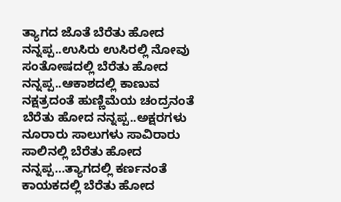ತ್ಯಾಗದ ಜೊತೆ ಬೆರೆತು ಹೋದ ನನ್ನಪ್ಪ..ಉಸಿರು ಉಸಿರಲ್ಲಿ ನೋವು ಸಂತೋಷದಲ್ಲಿ ಬೆರೆತು ಹೋದ ನನ್ನಪ್ಪ..ಆಕಾಶದಲ್ಲಿ ಕಾಣುವ ನಕ್ಷತ್ರದಂತೆ ಹುಣ್ಣಿಮೆಯ ಚಂದ್ರನಂತೆ ಬೆರೆತು ಹೋದ ನನ್ನಪ್ಪ..ಅಕ್ಷರಗಳು ನೂರಾರು ಸಾಲುಗಳು ಸಾವಿರಾರು ಸಾಲಿನಲ್ಲಿ ಬೆರೆತು ಹೋದ ನನ್ನಪ್ಪ…ತ್ಯಾಗದಲ್ಲಿ ಕರ್ಣನಂತೆ ಕಾಯಕದಲ್ಲಿ ಬೆರೆತು ಹೋದ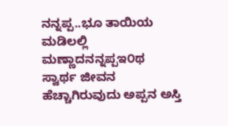ನನ್ನಪ್ಪ..ಭೂ ತಾಯಿಯ ಮಡಿಲಲ್ಲಿ ಮಣ್ಣಾದನನ್ನಪ್ಪಇ೦ಥ ಸ್ವಾರ್ಥ ಜೀವನ ಹೆಚ್ಚಾಗಿರುವುದು ಅಪ್ಪನ ಅಸ್ತಿ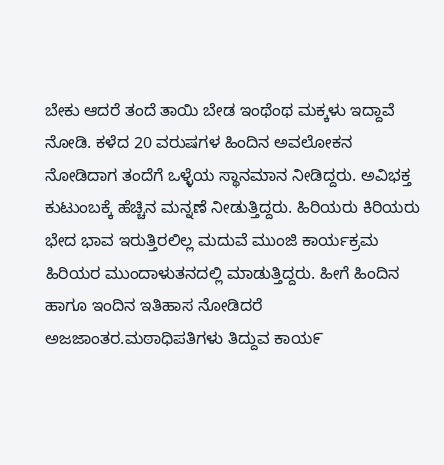ಬೇಕು ಆದರೆ ತಂದೆ ತಾಯಿ ಬೇಡ ಇಂಥೆಂಥ ಮಕ್ಕಳು ಇದ್ದಾವೆ ನೋಡಿ. ಕಳೆದ 20 ವರುಷಗಳ ಹಿಂದಿನ ಅವಲೋಕನ ನೋಡಿದಾಗ ತಂದೆಗೆ ಒಳ್ಳೆಯ ಸ್ಥಾನಮಾನ ನೀಡಿದ್ದರು. ಅವಿಭಕ್ತ ಕುಟುಂಬಕ್ಕೆ ಹೆಚ್ಚಿನ ಮನ್ನಣೆ ನೀಡುತ್ತಿದ್ದರು. ಹಿರಿಯರು ಕಿರಿಯರು ಭೇದ ಭಾವ ಇರುತ್ತಿರಲಿಲ್ಲ ಮದುವೆ ಮುಂಜಿ ಕಾರ್ಯಕ್ರಮ ಹಿರಿಯರ ಮುಂದಾಳುತನದಲ್ಲಿ ಮಾಡುತ್ತಿದ್ದರು. ಹೀಗೆ ಹಿಂದಿನ ಹಾಗೂ ಇಂದಿನ ಇತಿಹಾಸ ನೋಡಿದರೆ ಅಜಜಾಂತರ.ಮಠಾಧಿಪತಿಗಳು ತಿದ್ದುವ ಕಾಯ೯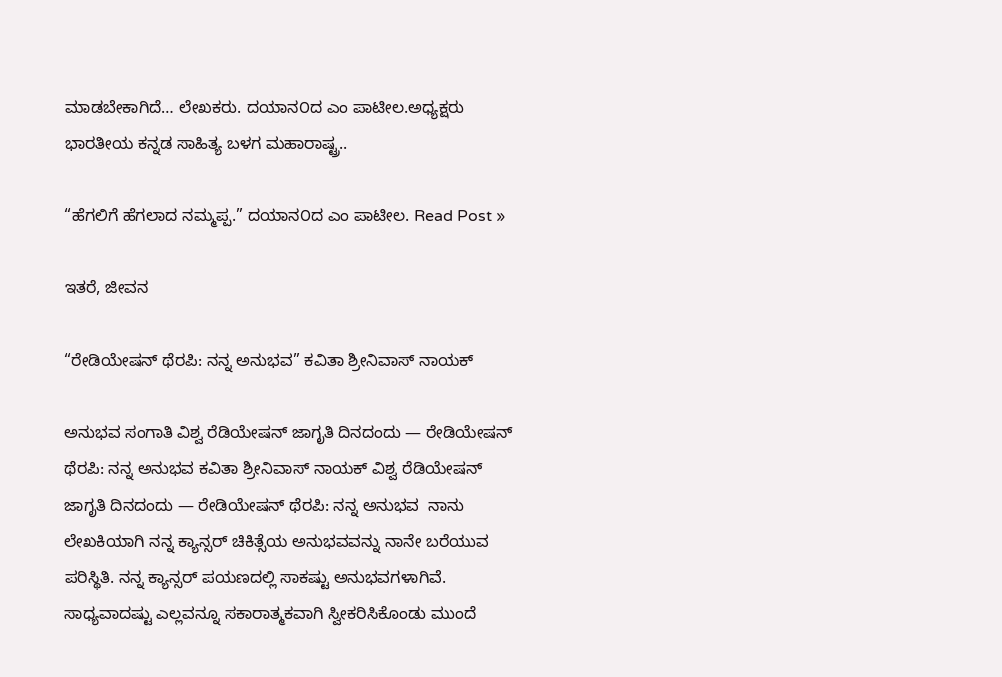ಮಾಡಬೇಕಾಗಿದೆ… ಲೇಖಕರು. ದಯಾನ೦ದ ಎಂ ಪಾಟೀಲ.ಅಧ್ಯಕ್ಷರು ಭಾರತೀಯ ಕನ್ನಡ ಸಾಹಿತ್ಯ ಬಳಗ ಮಹಾರಾಷ್ಟ್ರ..

“ಹೆಗಲಿಗೆ ಹೆಗಲಾದ ನಮ್ಮಪ್ಪ.” ದಯಾನ೦ದ ಎಂ ಪಾಟೀಲ. Read Post »

ಇತರೆ, ಜೀವನ

“ರೇಡಿಯೇಷನ್ ಥೆರಪಿ: ನನ್ನ ಅನುಭವ” ಕವಿತಾ ಶ್ರೀನಿವಾಸ್‌ ನಾಯಕ್

ಅನುಭವ ಸಂಗಾತಿ ವಿಶ್ವ ರೆಡಿಯೇಷನ್ ಜಾಗೃತಿ ದಿನದಂದು — ರೇಡಿಯೇಷನ್ ಥೆರಪಿ: ನನ್ನ ಅನುಭವ ಕವಿತಾ ಶ್ರೀನಿವಾಸ್‌ ನಾಯಕ್ ವಿಶ್ವ ರೆಡಿಯೇಷನ್ ಜಾಗೃತಿ ದಿನದಂದು — ರೇಡಿಯೇಷನ್ ಥೆರಪಿ: ನನ್ನ ಅನುಭವ  ನಾನು ಲೇಖಕಿಯಾಗಿ ನನ್ನ ಕ್ಯಾನ್ಸರ್ ಚಿಕಿತ್ಸೆಯ ಅನುಭವವನ್ನು ನಾನೇ ಬರೆಯುವ ಪರಿಸ್ಥಿತಿ. ನನ್ನ ಕ್ಯಾನ್ಸರ್ ಪಯಣದಲ್ಲಿ ಸಾಕಷ್ಟು ಅನುಭವಗಳಾಗಿವೆ. ಸಾಧ್ಯವಾದಷ್ಟು ಎಲ್ಲವನ್ನೂ ಸಕಾರಾತ್ಮಕವಾಗಿ ಸ್ವೀಕರಿಸಿಕೊಂಡು ಮುಂದೆ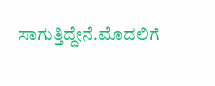ಸಾಗುತ್ತಿದ್ದೇನೆ.ಮೊದಲಿಗೆ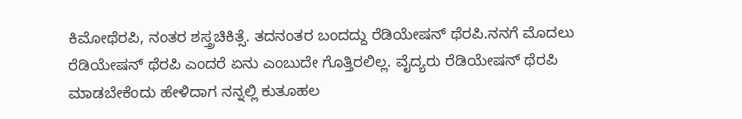ಕಿಮೋಥೆರಪಿ, ನಂತರ ಶಸ್ತ್ರಚಿಕಿತ್ಸೆ. ತದನಂತರ ಬಂದದ್ದು ರೆಡಿಯೇಷನ್ ಥೆರಪಿ.ನನಗೆ ಮೊದಲು ರೆಡಿಯೇಷನ್ ಥೆರಪಿ ಎಂದರೆ ಏನು ಎಂಬುದೇ ಗೊತ್ತಿರಲಿಲ್ಲ. ವೈದ್ಯರು ರೆಡಿಯೇಷನ್ ಥೆರಪಿ ಮಾಡಬೇಕೆಂದು ಹೇಳಿದಾಗ ನನ್ನಲ್ಲಿ ಕುತೂಹಲ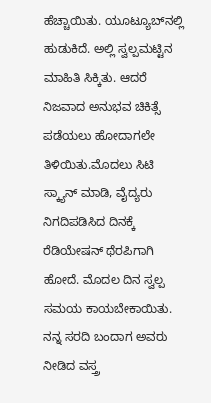ಹೆಚ್ಚಾಯಿತು. ಯೂಟ್ಯೂಬ್‌ನಲ್ಲಿ ಹುಡುಕಿದೆ. ಅಲ್ಲಿ ಸ್ವಲ್ಪಮಟ್ಟಿನ ಮಾಹಿತಿ ಸಿಕ್ಕಿತು. ಆದರೆ ನಿಜವಾದ ಅನುಭವ ಚಿಕಿತ್ಸೆ ಪಡೆಯಲು ಹೋದಾಗಲೇ ತಿಳಿಯಿತು.ಮೊದಲು ಸಿಟಿ ಸ್ಕ್ಯಾನ್ ಮಾಡಿ, ವೈದ್ಯರು ನಿಗದಿಪಡಿಸಿದ ದಿನಕ್ಕೆ ರೆಡಿಯೇಷನ್ ಥೆರಪಿಗಾಗಿ ಹೋದೆ. ಮೊದಲ ದಿನ ಸ್ವಲ್ಪ ಸಮಯ ಕಾಯಬೇಕಾಯಿತು. ನನ್ನ ಸರದಿ ಬಂದಾಗ ಅವರು ನೀಡಿದ ವಸ್ತ್ರ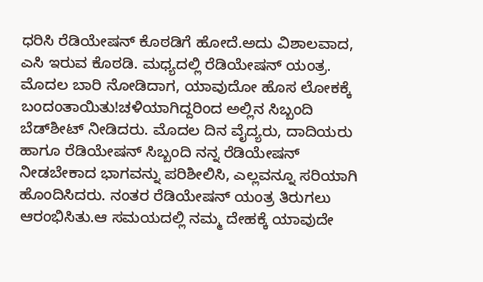ಧರಿಸಿ ರೆಡಿಯೇಷನ್ ಕೊಠಡಿಗೆ ಹೋದೆ.ಅದು ವಿಶಾಲವಾದ, ಎಸಿ ಇರುವ ಕೊಠಡಿ. ಮಧ್ಯದಲ್ಲಿ ರೆಡಿಯೇಷನ್ ಯಂತ್ರ. ಮೊದಲ ಬಾರಿ ನೋಡಿದಾಗ, ಯಾವುದೋ ಹೊಸ ಲೋಕಕ್ಕೆ ಬಂದಂತಾಯಿತು!ಚಳಿಯಾಗಿದ್ದರಿಂದ ಅಲ್ಲಿನ ಸಿಬ್ಬಂದಿ ಬೆಡ್‌ಶೀಟ್ ನೀಡಿದರು. ಮೊದಲ ದಿನ ವೈದ್ಯರು, ದಾದಿಯರು ಹಾಗೂ ರೆಡಿಯೇಷನ್ ಸಿಬ್ಬಂದಿ ನನ್ನ ರೆಡಿಯೇಷನ್ ನೀಡಬೇಕಾದ ಭಾಗವನ್ನು ಪರಿಶೀಲಿಸಿ, ಎಲ್ಲವನ್ನೂ ಸರಿಯಾಗಿ ಹೊಂದಿಸಿದರು. ನಂತರ ರೆಡಿಯೇಷನ್ ಯಂತ್ರ ತಿರುಗಲು ಆರಂಭಿಸಿತು.ಆ ಸಮಯದಲ್ಲಿ ನಮ್ಮ ದೇಹಕ್ಕೆ ಯಾವುದೇ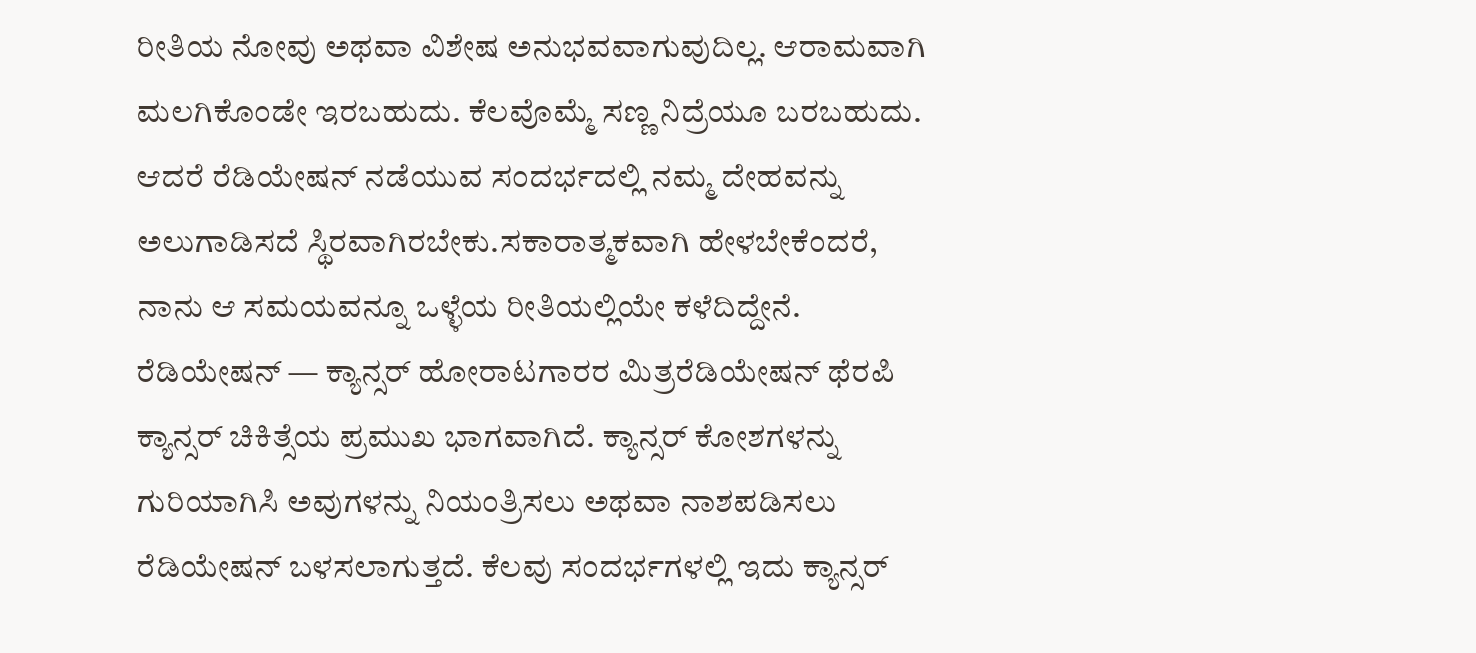ರೀತಿಯ ನೋವು ಅಥವಾ ವಿಶೇಷ ಅನುಭವವಾಗುವುದಿಲ್ಲ. ಆರಾಮವಾಗಿ ಮಲಗಿಕೊಂಡೇ ಇರಬಹುದು. ಕೆಲವೊಮ್ಮೆ ಸಣ್ಣ ನಿದ್ರೆಯೂ ಬರಬಹುದು. ಆದರೆ ರೆಡಿಯೇಷನ್ ನಡೆಯುವ ಸಂದರ್ಭದಲ್ಲಿ ನಮ್ಮ ದೇಹವನ್ನು ಅಲುಗಾಡಿಸದೆ ಸ್ಥಿರವಾಗಿರಬೇಕು.ಸಕಾರಾತ್ಮಕವಾಗಿ ಹೇಳಬೇಕೆಂದರೆ, ನಾನು ಆ ಸಮಯವನ್ನೂ ಒಳ್ಳೆಯ ರೀತಿಯಲ್ಲಿಯೇ ಕಳೆದಿದ್ದೇನೆ. ರೆಡಿಯೇಷನ್ — ಕ್ಯಾನ್ಸರ್ ಹೋರಾಟಗಾರರ ಮಿತ್ರರೆಡಿಯೇಷನ್ ಥೆರಪಿ ಕ್ಯಾನ್ಸರ್ ಚಿಕಿತ್ಸೆಯ ಪ್ರಮುಖ ಭಾಗವಾಗಿದೆ. ಕ್ಯಾನ್ಸರ್ ಕೋಶಗಳನ್ನು ಗುರಿಯಾಗಿಸಿ ಅವುಗಳನ್ನು ನಿಯಂತ್ರಿಸಲು ಅಥವಾ ನಾಶಪಡಿಸಲು ರೆಡಿಯೇಷನ್ ಬಳಸಲಾಗುತ್ತದೆ. ಕೆಲವು ಸಂದರ್ಭಗಳಲ್ಲಿ ಇದು ಕ್ಯಾನ್ಸರ್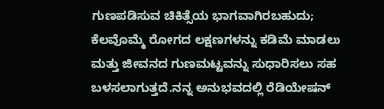ಗುಣಪಡಿಸುವ ಚಿಕಿತ್ಸೆಯ ಭಾಗವಾಗಿರಬಹುದು; ಕೆಲವೊಮ್ಮೆ ರೋಗದ ಲಕ್ಷಣಗಳನ್ನು ಕಡಿಮೆ ಮಾಡಲು ಮತ್ತು ಜೀವನದ ಗುಣಮಟ್ಟವನ್ನು ಸುಧಾರಿಸಲು ಸಹ ಬಳಸಲಾಗುತ್ತದೆ.ನನ್ನ ಅನುಭವದಲ್ಲಿ ರೆಡಿಯೇಷನ್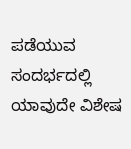ಪಡೆಯುವ ಸಂದರ್ಭದಲ್ಲಿ ಯಾವುದೇ ವಿಶೇಷ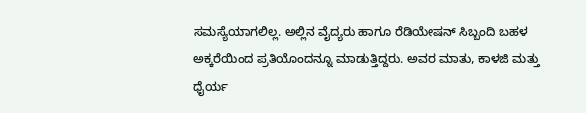ಸಮಸ್ಯೆಯಾಗಲಿಲ್ಲ. ಅಲ್ಲಿನ ವೈದ್ಯರು ಹಾಗೂ ರೆಡಿಯೇಷನ್ ಸಿಬ್ಬಂದಿ ಬಹಳ ಅಕ್ಕರೆಯಿಂದ ಪ್ರತಿಯೊಂದನ್ನೂ ಮಾಡುತ್ತಿದ್ದರು. ಅವರ ಮಾತು, ಕಾಳಜಿ ಮತ್ತು ಧೈರ್ಯ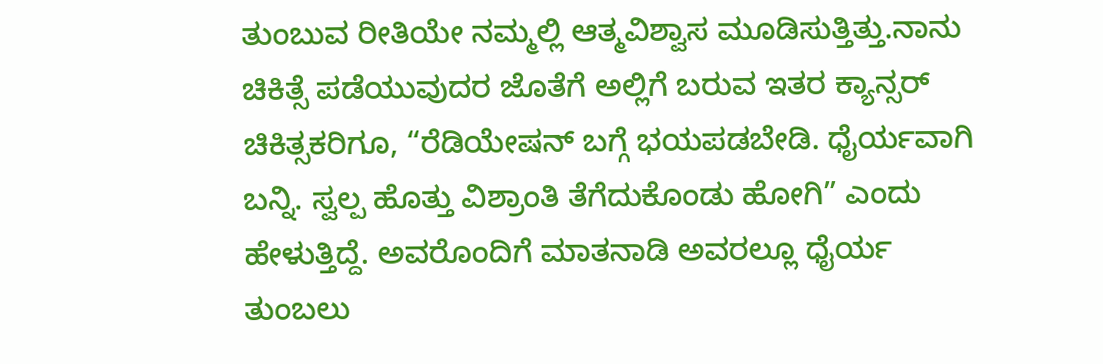ತುಂಬುವ ರೀತಿಯೇ ನಮ್ಮಲ್ಲಿ ಆತ್ಮವಿಶ್ವಾಸ ಮೂಡಿಸುತ್ತಿತ್ತು.ನಾನು ಚಿಕಿತ್ಸೆ ಪಡೆಯುವುದರ ಜೊತೆಗೆ ಅಲ್ಲಿಗೆ ಬರುವ ಇತರ ಕ್ಯಾನ್ಸರ್ ಚಿಕಿತ್ಸಕರಿಗೂ, “ರೆಡಿಯೇಷನ್ ಬಗ್ಗೆ ಭಯಪಡಬೇಡಿ. ಧೈರ್ಯವಾಗಿ ಬನ್ನಿ. ಸ್ವಲ್ಪ ಹೊತ್ತು ವಿಶ್ರಾಂತಿ ತೆಗೆದುಕೊಂಡು ಹೋಗಿ” ಎಂದು ಹೇಳುತ್ತಿದ್ದೆ. ಅವರೊಂದಿಗೆ ಮಾತನಾಡಿ ಅವರಲ್ಲೂ ಧೈರ್ಯ ತುಂಬಲು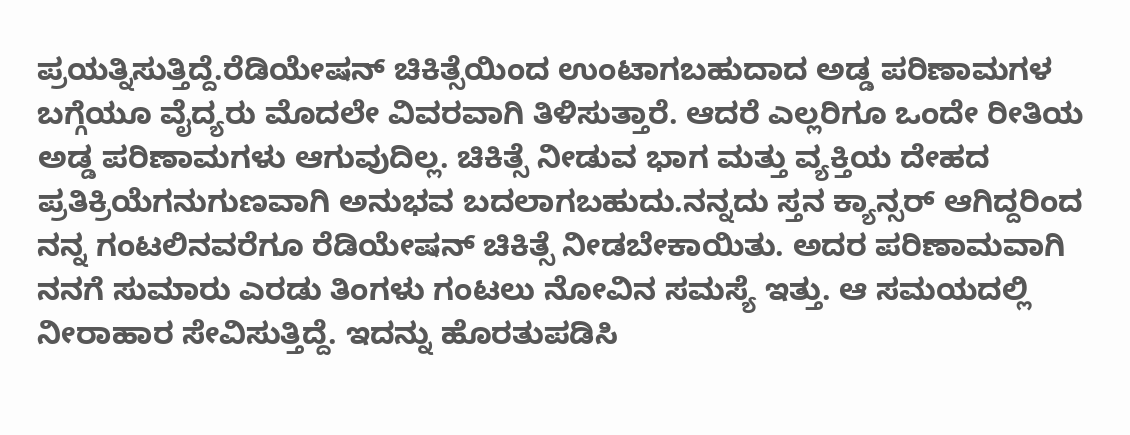ಪ್ರಯತ್ನಿಸುತ್ತಿದ್ದೆ.ರೆಡಿಯೇಷನ್ ಚಿಕಿತ್ಸೆಯಿಂದ ಉಂಟಾಗಬಹುದಾದ ಅಡ್ಡ ಪರಿಣಾಮಗಳ ಬಗ್ಗೆಯೂ ವೈದ್ಯರು ಮೊದಲೇ ವಿವರವಾಗಿ ತಿಳಿಸುತ್ತಾರೆ. ಆದರೆ ಎಲ್ಲರಿಗೂ ಒಂದೇ ರೀತಿಯ ಅಡ್ಡ ಪರಿಣಾಮಗಳು ಆಗುವುದಿಲ್ಲ. ಚಿಕಿತ್ಸೆ ನೀಡುವ ಭಾಗ ಮತ್ತು ವ್ಯಕ್ತಿಯ ದೇಹದ ಪ್ರತಿಕ್ರಿಯೆಗನುಗುಣವಾಗಿ ಅನುಭವ ಬದಲಾಗಬಹುದು.ನನ್ನದು ಸ್ತನ ಕ್ಯಾನ್ಸರ್ ಆಗಿದ್ದರಿಂದ ನನ್ನ ಗಂಟಲಿನವರೆಗೂ ರೆಡಿಯೇಷನ್ ಚಿಕಿತ್ಸೆ ನೀಡಬೇಕಾಯಿತು. ಅದರ ಪರಿಣಾಮವಾಗಿ ನನಗೆ ಸುಮಾರು ಎರಡು ತಿಂಗಳು ಗಂಟಲು ನೋವಿನ ಸಮಸ್ಯೆ ಇತ್ತು. ಆ ಸಮಯದಲ್ಲಿ ನೀರಾಹಾರ ಸೇವಿಸುತ್ತಿದ್ದೆ. ಇದನ್ನು ಹೊರತುಪಡಿಸಿ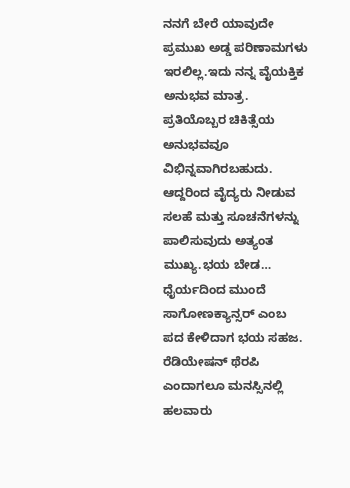ನನಗೆ ಬೇರೆ ಯಾವುದೇ ಪ್ರಮುಖ ಅಡ್ಡ ಪರಿಣಾಮಗಳು ಇರಲಿಲ್ಲ.ಇದು ನನ್ನ ವೈಯಕ್ತಿಕ ಅನುಭವ ಮಾತ್ರ. ಪ್ರತಿಯೊಬ್ಬರ ಚಿಕಿತ್ಸೆಯ ಅನುಭವವೂ ವಿಭಿನ್ನವಾಗಿರಬಹುದು. ಆದ್ದರಿಂದ ವೈದ್ಯರು ನೀಡುವ ಸಲಹೆ ಮತ್ತು ಸೂಚನೆಗಳನ್ನು ಪಾಲಿಸುವುದು ಅತ್ಯಂತ ಮುಖ್ಯ.ಭಯ ಬೇಡ… ಧೈರ್ಯದಿಂದ ಮುಂದೆ ಸಾಗೋಣಕ್ಯಾನ್ಸರ್ ಎಂಬ ಪದ ಕೇಳಿದಾಗ ಭಯ ಸಹಜ. ರೆಡಿಯೇಷನ್ ಥೆರಪಿ ಎಂದಾಗಲೂ ಮನಸ್ಸಿನಲ್ಲಿ ಹಲವಾರು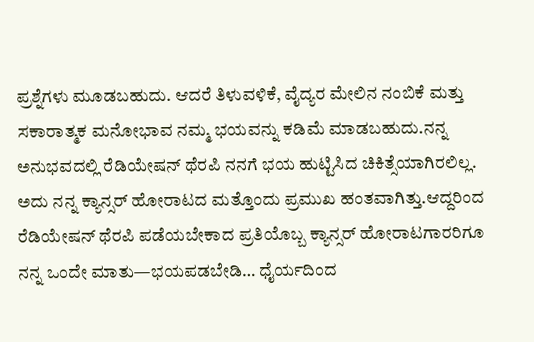ಪ್ರಶ್ನೆಗಳು ಮೂಡಬಹುದು. ಆದರೆ ತಿಳುವಳಿಕೆ, ವೈದ್ಯರ ಮೇಲಿನ ನಂಬಿಕೆ ಮತ್ತು ಸಕಾರಾತ್ಮಕ ಮನೋಭಾವ ನಮ್ಮ ಭಯವನ್ನು ಕಡಿಮೆ ಮಾಡಬಹುದು.ನನ್ನ ಅನುಭವದಲ್ಲಿ ರೆಡಿಯೇಷನ್ ಥೆರಪಿ ನನಗೆ ಭಯ ಹುಟ್ಟಿಸಿದ ಚಿಕಿತ್ಸೆಯಾಗಿರಲಿಲ್ಲ. ಅದು ನನ್ನ ಕ್ಯಾನ್ಸರ್ ಹೋರಾಟದ ಮತ್ತೊಂದು ಪ್ರಮುಖ ಹಂತವಾಗಿತ್ತು.ಆದ್ದರಿಂದ ರೆಡಿಯೇಷನ್ ಥೆರಪಿ ಪಡೆಯಬೇಕಾದ ಪ್ರತಿಯೊಬ್ಬ ಕ್ಯಾನ್ಸರ್ ಹೋರಾಟಗಾರರಿಗೂ ನನ್ನ ಒಂದೇ ಮಾತು—ಭಯಪಡಬೇಡಿ… ಧೈರ್ಯದಿಂದ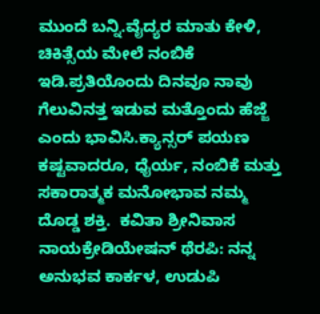ಮುಂದೆ ಬನ್ನಿ.ವೈದ್ಯರ ಮಾತು ಕೇಳಿ, ಚಿಕಿತ್ಸೆಯ ಮೇಲೆ ನಂಬಿಕೆ ಇಡಿ.ಪ್ರತಿಯೊಂದು ದಿನವೂ ನಾವು ಗೆಲುವಿನತ್ತ ಇಡುವ ಮತ್ತೊಂದು ಹೆಜ್ಜೆ ಎಂದು ಭಾವಿಸಿ.ಕ್ಯಾನ್ಸರ್ ಪಯಣ ಕಷ್ಟವಾದರೂ, ಧೈರ್ಯ, ನಂಬಿಕೆ ಮತ್ತು ಸಕಾರಾತ್ಮಕ ಮನೋಭಾವ ನಮ್ಮ ದೊಡ್ಡ ಶಕ್ತಿ.  ಕವಿತಾ ಶ್ರೀನಿವಾಸ ನಾಯಕ್ರೇಡಿಯೇಷನ್ ಥೆರಪಿ: ನನ್ನ ಅನುಭವ ಕಾರ್ಕಳ, ಉಡುಪಿ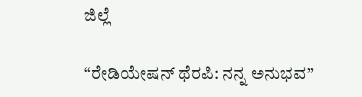ಜಿಲ್ಲೆ

“ರೇಡಿಯೇಷನ್ ಥೆರಪಿ: ನನ್ನ ಅನುಭವ”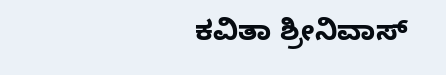ಕವಿತಾ ಶ್ರೀನಿವಾಸ್‌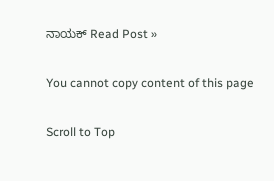ನಾಯಕ್ Read Post »

You cannot copy content of this page

Scroll to Top